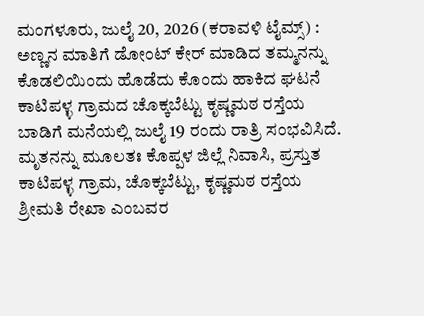ಮಂಗಳೂರು, ಜುಲೈ 20, 2026 (ಕರಾವಳಿ ಟೈಮ್ಸ್) : ಅಣ್ಣನ ಮಾತಿಗೆ ಡೋಂಟ್ ಕೇರ್ ಮಾಡಿದ ತಮ್ಮನನ್ನು ಕೊಡಲಿಯಿಂದು ಹೊಡೆದು ಕೊಂದು ಹಾಕಿದ ಘಟನೆ ಕಾಟಿಪಳ್ಳ ಗ್ರಾಮದ ಚೊಕ್ಕಬೆಟ್ಟು ಕೃಷ್ಣಮಠ ರಸ್ತೆಯ ಬಾಡಿಗೆ ಮನೆಯಲ್ಲಿ ಜುಲೈ 19 ರಂದು ರಾತ್ರಿ ಸಂಭವಿಸಿದೆ.
ಮೃತನನ್ನು ಮೂಲತಃ ಕೊಪ್ಪಳ ಜಿಲ್ಲೆ ನಿವಾಸಿ, ಪ್ರಸ್ತುತ ಕಾಟಿಪಳ್ಳ ಗ್ರಾಮ, ಚೊಕ್ಕಬೆಟ್ಟು, ಕೃಷ್ಣಮಠ ರಸ್ತೆಯ ಶ್ರೀಮತಿ ರೇಖಾ ಎಂಬವರ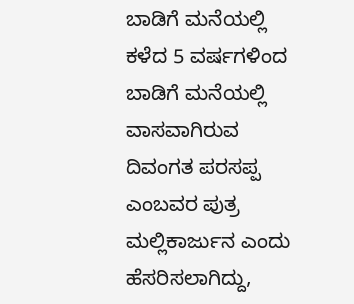ಬಾಡಿಗೆ ಮನೆಯಲ್ಲಿ ಕಳೆದ 5 ವರ್ಷಗಳಿಂದ ಬಾಡಿಗೆ ಮನೆಯಲ್ಲಿ ವಾಸವಾಗಿರುವ ದಿವಂಗತ ಪರಸಪ್ಪ ಎಂಬವರ ಪುತ್ರ ಮಲ್ಲಿಕಾರ್ಜುನ ಎಂದು ಹೆಸರಿಸಲಾಗಿದ್ದು,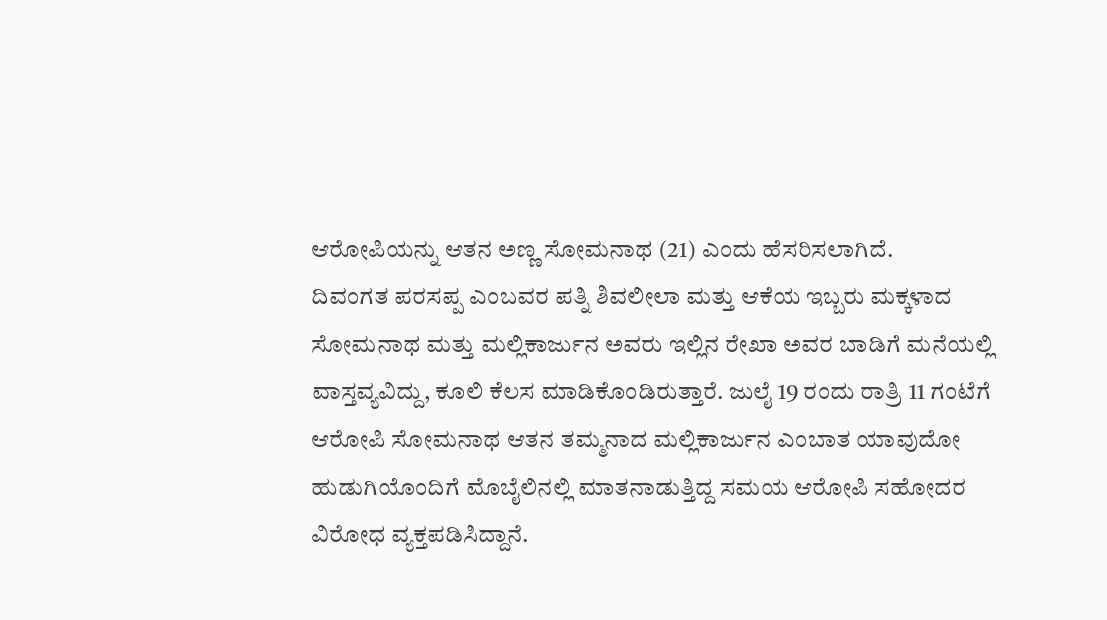ಆರೋಪಿಯನ್ನು ಆತನ ಅಣ್ಣ ಸೋಮನಾಥ (21) ಎಂದು ಹೆಸರಿಸಲಾಗಿದೆ.
ದಿವಂಗತ ಪರಸಪ್ಪ ಎಂಬವರ ಪತ್ನಿ ಶಿವಲೀಲಾ ಮತ್ತು ಆಕೆಯ ಇಬ್ಬರು ಮಕ್ಕಳಾದ ಸೋಮನಾಥ ಮತ್ತು ಮಲ್ಲಿಕಾರ್ಜುನ ಅವರು ಇಲ್ಲಿನ ರೇಖಾ ಅವರ ಬಾಡಿಗೆ ಮನೆಯಲ್ಲಿ ವಾಸ್ತವ್ಯವಿದ್ದು, ಕೂಲಿ ಕೆಲಸ ಮಾಡಿಕೊಂಡಿರುತ್ತಾರೆ. ಜುಲೈ 19 ರಂದು ರಾತ್ರಿ 11 ಗಂಟೆಗೆ ಆರೋಪಿ ಸೋಮನಾಥ ಆತನ ತಮ್ಮನಾದ ಮಲ್ಲಿಕಾರ್ಜುನ ಎಂಬಾತ ಯಾವುದೋ ಹುಡುಗಿಯೊಂದಿಗೆ ಮೊಬೈಲಿನಲ್ಲಿ ಮಾತನಾಡುತ್ತಿದ್ದ ಸಮಯ ಆರೋಪಿ ಸಹೋದರ ವಿರೋಧ ವ್ಯಕ್ತಪಡಿಸಿದ್ದಾನೆ.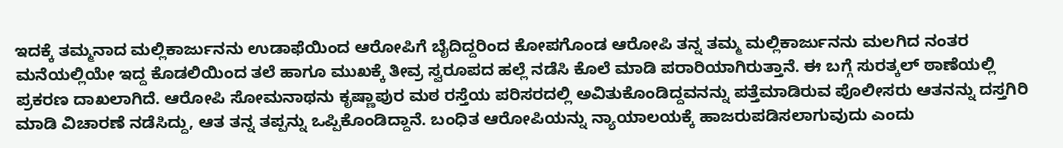ಇದಕ್ಕೆ ತಮ್ಮನಾದ ಮಲ್ಲಿಕಾರ್ಜುನನು ಉಡಾಫೆಯಿಂದ ಆರೋಪಿಗೆ ಬೈದಿದ್ದರಿಂದ ಕೋಪಗೊಂಡ ಆರೋಪಿ ತನ್ನ ತಮ್ಮ ಮಲ್ಲಿಕಾರ್ಜುನನು ಮಲಗಿದ ನಂತರ ಮನೆಯಲ್ಲಿಯೇ ಇದ್ದ ಕೊಡಲಿಯಿಂದ ತಲೆ ಹಾಗೂ ಮುಖಕ್ಕೆ ತೀವ್ರ ಸ್ವರೂಪದ ಹಲ್ಲೆ ನಡೆಸಿ ಕೊಲೆ ಮಾಡಿ ಪರಾರಿಯಾಗಿರುತ್ತಾನೆ. ಈ ಬಗ್ಗೆ ಸುರತ್ಕಲ್ ಠಾಣೆಯಲ್ಲಿ ಪ್ರಕರಣ ದಾಖಲಾಗಿದೆ. ಆರೋಪಿ ಸೋಮನಾಥನು ಕೃಷ್ಣಾಪುರ ಮಠ ರಸ್ತೆಯ ಪರಿಸರದಲ್ಲಿ ಅವಿತುಕೊಂಡಿದ್ದವನನ್ನು ಪತ್ತೆಮಾಡಿರುವ ಪೊಲೀಸರು ಆತನನ್ನು ದಸ್ತಗಿರಿ ಮಾಡಿ ವಿಚಾರಣೆ ನಡೆಸಿದ್ದು, ಆತ ತನ್ನ ತಪ್ಪನ್ನು ಒಪ್ಪಿಕೊಂಡಿದ್ದಾನೆ. ಬಂಧಿತ ಆರೋಪಿಯನ್ನು ನ್ಯಾಯಾಲಯಕ್ಕೆ ಹಾಜರುಪಡಿಸಲಾಗುವುದು ಎಂದು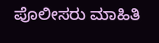ಪೊಲೀಸರು ಮಾಹಿತಿ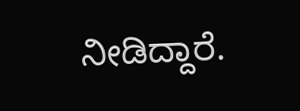ನೀಡಿದ್ದಾರೆ.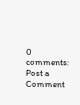0 comments:
Post a Comment